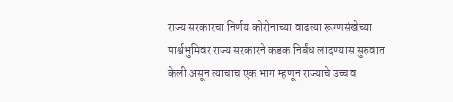राज्य सरकारचा निर्णय कोरोनाच्या वाढत्या रूग्णसंखेच्या पार्श्वभुमिवर राज्य सरकारने कडक निर्बंध लादण्यास सुरुवात केली असून त्याचाच एक भाग म्हणून राज्याचे उच्च व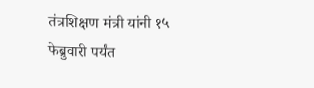तंत्रशिक्षण मंत्री यांनी १५ फेब्रुवारी पर्यंत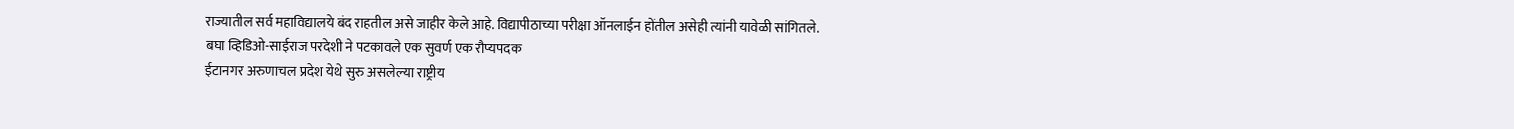राज्यातील सर्व महाविद्यालये बंद राहतील असे जाहीर केले आहे. विद्यापीठाच्या परीक्षा ऑनलाईन होंतील असेही त्यांनी यावेळी सांगितले.
बघा व्हिडिओ-साईराज परदेशी ने पटकावले एक सुवर्ण एक रौप्यपदक
ईटानगर अरुणाचल प्रदेश येथे सुरु असलेल्या राष्ट्रीय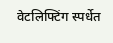वेटलिफ्टिंग स्पर्धेत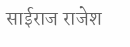साईराज राजेश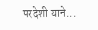परदेशी याने...